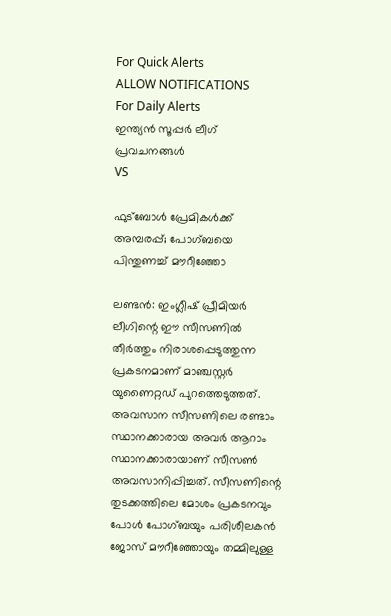For Quick Alerts
ALLOW NOTIFICATIONS
For Daily Alerts
ഇന്ത്യന്‍ സൂപ്പര്‍ ലീഗ്‌ പ്രവചനങ്ങൾ
VS

ഫുട്‌ബോള്‍ പ്രേമികള്‍ക്ക് അമ്പരപ്പ്; പോഗ്ബയെ പിന്തുണച്ച് മൗറീഞ്ഞോ

ലണ്ടന്‍: ഇംഗ്ലീഷ് പ്രീമിയര്‍ ലീഗിന്റെ ഈ സീസണില്‍ തീര്‍ത്തും നിരാശപ്പെടുത്തുന്ന പ്രകടനമാണ് മാഞ്ചസ്റ്റര്‍ യുണൈറ്റഡ് പുറത്തെടുത്തത്. അവസാന സീസണിലെ രണ്ടാം സ്ഥാനക്കാരായ അവര്‍ ആറാം സ്ഥാനക്കാരായാണ് സീസണ്‍ അവസാനിപ്പിച്ചത്. സീസണിന്റെ തുടക്കത്തിലെ മോശം പ്രകടനവും പോള്‍ പോഗ്ബയും പരിശീലകന്‍ ജോസ് മൗറീഞ്ഞോയും തമ്മിലുള്ള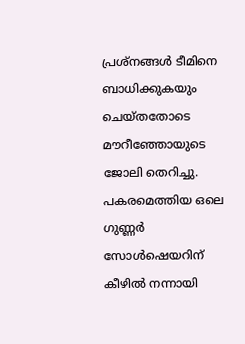പ്രശ്‌നങ്ങള്‍ ടീമിനെ ബാധിക്കുകയും ചെയ്തതോടെ മൗറീഞ്ഞോയുടെ ജോലി തെറിച്ചു. പകരമെത്തിയ ഒലെ ഗുണ്ണര്‍ സോള്‍ഷെയറിന് കീഴില്‍ നന്നായി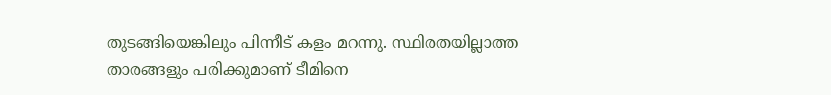തുടങ്ങിയെങ്കിലും പിന്നീട് കളം മറന്നു. സ്ഥിരതയില്ലാത്ത താരങ്ങളും പരിക്കുമാണ് ടീമിനെ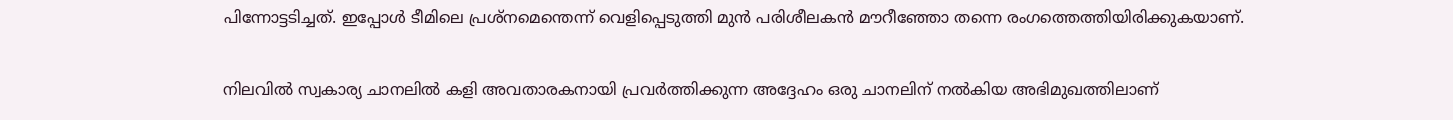പിന്നോട്ടടിച്ചത്. ഇപ്പോള്‍ ടീമിലെ പ്രശ്‌നമെന്തെന്ന് വെളിപ്പെടുത്തി മുന്‍ പരിശീലകന്‍ മൗറീഞ്ഞോ തന്നെ രംഗത്തെത്തിയിരിക്കുകയാണ്.

നിലവില്‍ സ്വകാര്യ ചാനലില്‍ കളി അവതാരകനായി പ്രവര്‍ത്തിക്കുന്ന അദ്ദേഹം ഒരു ചാനലിന് നല്‍കിയ അഭിമുഖത്തിലാണ്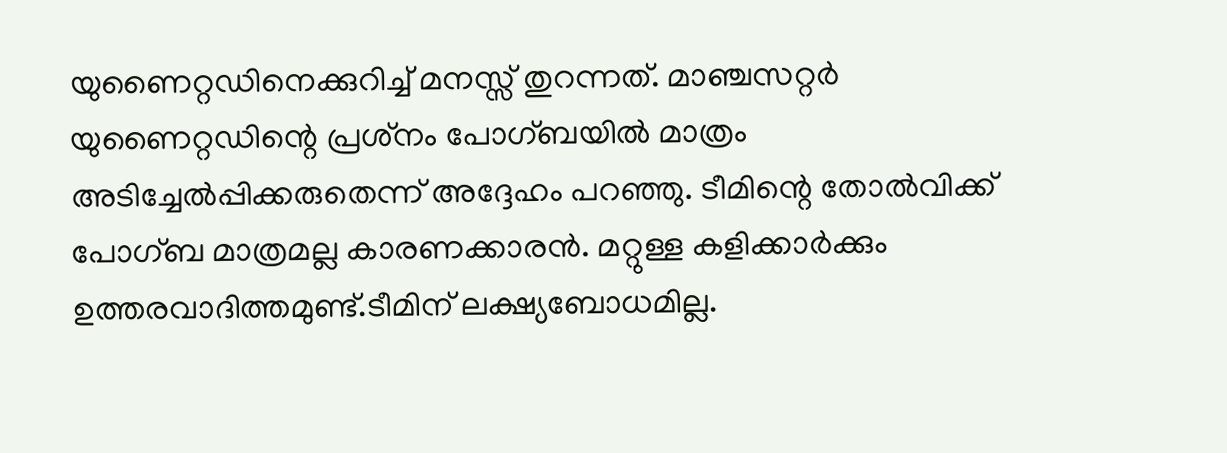യുണൈറ്റഡിനെക്കുറിച്ച് മനസ്സ് തുറന്നത്. മാഞ്ചസറ്റര്‍ യുണൈറ്റഡിന്റെ പ്രശ്‌നം പോഗ്ബയില്‍ മാത്രം അടിച്ചേല്‍പ്പിക്കരുതെന്ന് അദ്ദേഹം പറഞ്ഞു. ടീമിന്റെ തോല്‍വിക്ക് പോഗ്ബ മാത്രമല്ല കാരണക്കാരന്‍. മറ്റുള്ള കളിക്കാര്‍ക്കും ഉത്തരവാദിത്തമുണ്ട്.ടീമിന് ലക്ഷ്യബോധമില്ല.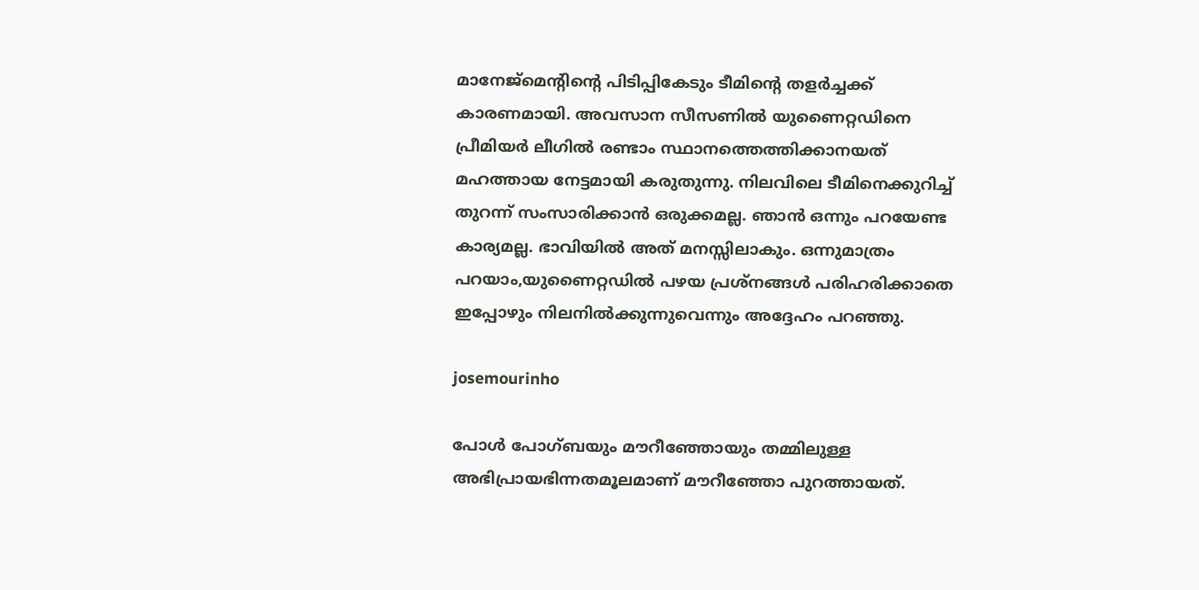മാനേജ്‌മെന്റിന്റെ പിടിപ്പികേടും ടീമിന്റെ തളര്‍ച്ചക്ക് കാരണമായി. അവസാന സീസണില്‍ യുണൈറ്റഡിനെ പ്രീമിയര്‍ ലീഗില്‍ രണ്ടാം സ്ഥാനത്തെത്തിക്കാനയത് മഹത്തായ നേട്ടമായി കരുതുന്നു. നിലവിലെ ടീമിനെക്കുറിച്ച് തുറന്ന് സംസാരിക്കാന്‍ ഒരുക്കമല്ല. ഞാന്‍ ഒന്നും പറയേണ്ട കാര്യമല്ല. ഭാവിയില്‍ അത് മനസ്സിലാകും. ഒന്നുമാത്രം പറയാം,യുണൈറ്റഡില്‍ പഴയ പ്രശ്‌നങ്ങള്‍ പരിഹരിക്കാതെ ഇപ്പോഴും നിലനില്‍ക്കുന്നുവെന്നും അദ്ദേഹം പറഞ്ഞു.

josemourinho

പോള്‍ പോഗ്ബയും മൗറീഞ്ഞോയും തമ്മിലുള്ള അഭിപ്രായഭിന്നതമൂലമാണ് മൗറീഞ്ഞോ പുറത്തായത്.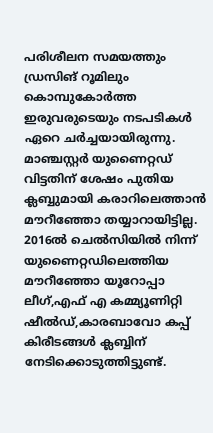പരിശീലന സമയത്തും ഡ്രസിങ് റൂമിലും കൊമ്പുകോര്‍ത്ത ഇരുവരുടെയും നടപടികള്‍ ഏറെ ചര്‍ച്ചയായിരുന്നു. മാഞ്ചസ്റ്റര്‍ യുണൈറ്റഡ് വിട്ടതിന് ശേഷം പുതിയ ക്ലബ്ബുമായി കരാറിലെത്താന്‍ മൗറീഞ്ഞോ തയ്യാറായിട്ടില്ല. 2016ല്‍ ചെല്‍സിയില്‍ നിന്ന് യുണൈറ്റഡിലെത്തിയ മൗറീഞ്ഞോ യൂറോപ്പാ ലീഗ്,എഫ് എ കമ്മ്യൂണിറ്റി ഷീല്‍ഡ്,കാരബാവോ കപ്പ് കിരീടങ്ങള്‍ ക്ലബ്ബിന് നേടിക്കൊടുത്തിട്ടുണ്ട്.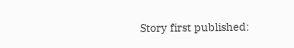Story first published: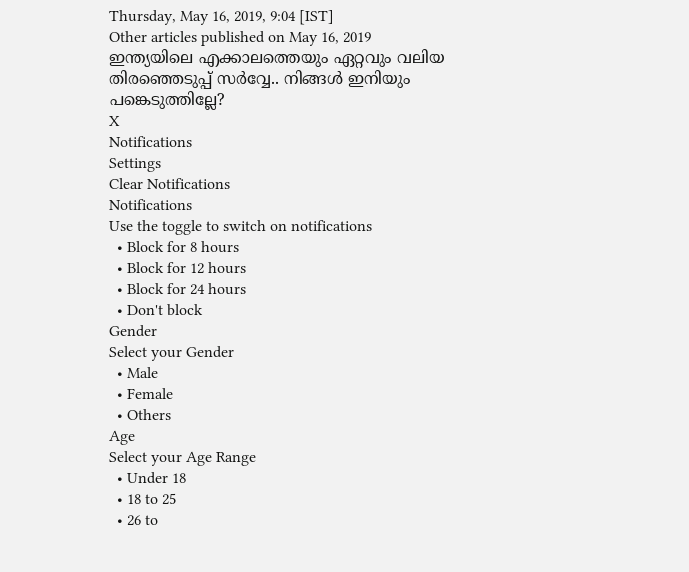Thursday, May 16, 2019, 9:04 [IST]
Other articles published on May 16, 2019
ഇന്ത്യയിലെ എക്കാലത്തെയും ഏറ്റവും വലിയ തിരഞ്ഞെടുപ്പ് സർവ്വേ.. നിങ്ങൾ ഇനിയും പങ്കെടുത്തില്ലേ?
X
Notifications
Settings
Clear Notifications
Notifications
Use the toggle to switch on notifications
  • Block for 8 hours
  • Block for 12 hours
  • Block for 24 hours
  • Don't block
Gender
Select your Gender
  • Male
  • Female
  • Others
Age
Select your Age Range
  • Under 18
  • 18 to 25
  • 26 to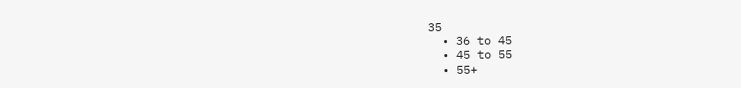35
  • 36 to 45
  • 45 to 55
  • 55+